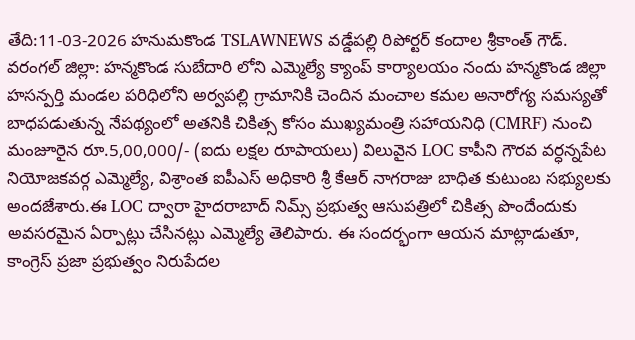తేది:11-03-2026 హనుమకొండ TSLAWNEWS వడ్డేపల్లి రిపోర్టర్ కందాల శ్రీకాంత్ గౌడ్.
వరంగల్ జిల్లా: హన్మకొండ సుబేదారి లోని ఎమ్మెల్యే క్యాంప్ కార్యాలయం నందు హన్మకొండ జిల్లా హసన్పర్తి మండల పరిధిలోని అర్వపల్లి గ్రామానికి చెందిన మంచాల కమల అనారోగ్య సమస్యతో బాధపడుతున్న నేపథ్యంలో అతనికి చికిత్స కోసం ముఖ్యమంత్రి సహాయనిధి (CMRF) నుంచి మంజూరైన రూ.5,00,000/- (ఐదు లక్షల రూపాయలు) విలువైన LOC కాపీని గౌరవ వర్ధన్నపేట నియోజకవర్గ ఎమ్మెల్యే, విశ్రాంత ఐపీఎస్ అధికారి శ్రీ కేఆర్ నాగరాజు బాధిత కుటుంబ సభ్యులకు అందజేశారు.ఈ LOC ద్వారా హైదరాబాద్ నిమ్స్ ప్రభుత్వ ఆసుపత్రిలో చికిత్స పొందేందుకు అవసరమైన ఏర్పాట్లు చేసినట్లు ఎమ్మెల్యే తెలిపారు. ఈ సందర్భంగా ఆయన మాట్లాడుతూ, కాంగ్రెస్ ప్రజా ప్రభుత్వం నిరుపేదల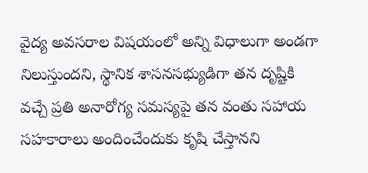వైద్య అవసరాల విషయంలో అన్ని విధాలుగా అండగా నిలుస్తుందని, స్థానిక శాసనసభ్యుడిగా తన దృష్టికి వచ్చే ప్రతి అనారోగ్య సమస్యపై తన వంతు సహాయ సహకారాలు అందించేందుకు కృషి చేస్తానని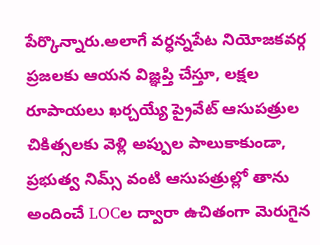పేర్కొన్నారు.అలాగే వర్ధన్నపేట నియోజకవర్గ ప్రజలకు ఆయన విజ్ఞప్తి చేస్తూ, లక్షల రూపాయలు ఖర్చయ్యే ప్రైవేట్ ఆసుపత్రుల చికిత్సలకు వెళ్లి అప్పుల పాలుకాకుండా, ప్రభుత్వ నిమ్స్ వంటి ఆసుపత్రుల్లో తాను అందించే LOCల ద్వారా ఉచితంగా మెరుగైన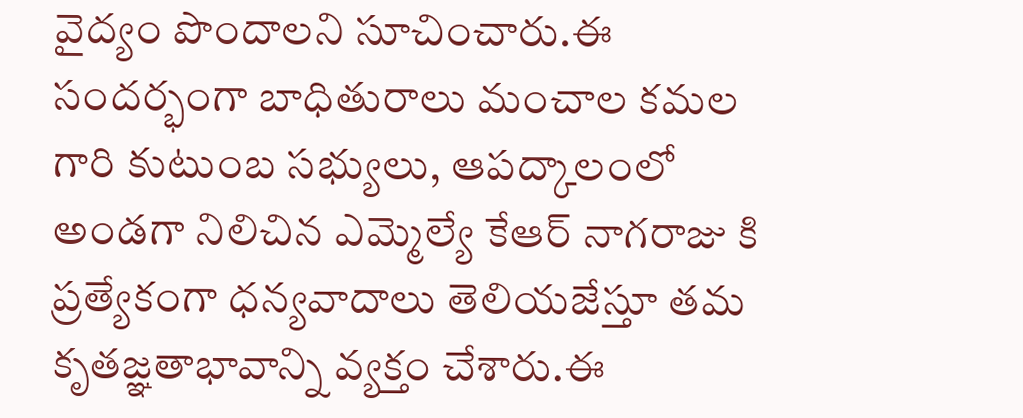వైద్యం పొందాలని సూచించారు.ఈ సందర్భంగా బాధితురాలు మంచాల కమల గారి కుటుంబ సభ్యులు, ఆపద్కాలంలో అండగా నిలిచిన ఎమ్మెల్యే కేఆర్ నాగరాజు కి ప్రత్యేకంగా ధన్యవాదాలు తెలియజేస్తూ తమ కృతజ్ఞతాభావాన్ని వ్యక్తం చేశారు.ఈ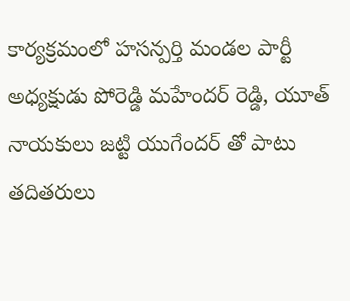కార్యక్రమంలో హసన్పర్తి మండల పార్టీ అధ్యక్షుడు పోరెడ్డి మహేందర్ రెడ్డి, యూత్ నాయకులు జట్టి యుగేందర్ తో పాటు తదితరులు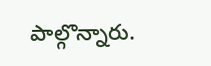పాల్గొన్నారు.